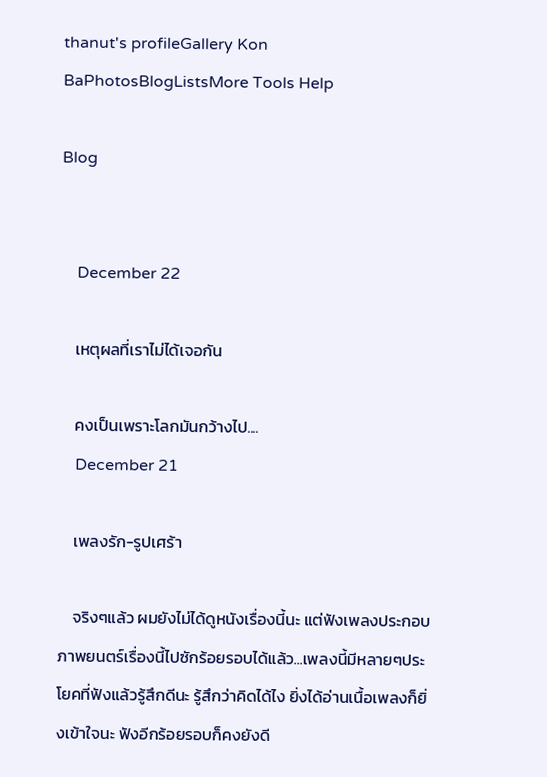thanut's profileGallery Kon BaPhotosBlogListsMore Tools Help

Blog


    December 22

    เหตุผลที่เราไม่ได้เจอกัน

    คงเป็นเพราะโลกมันกว้างไป....
    December 21

    เพลงรัก-รูปเศร้า

    จริงๆแล้ว ผมยังไม่ได้ดูหนังเรื่องนี้นะ แต่ฟังเพลงประกอบภาพยนตร์เรื่องนี้ไปซักร้อยรอบได้แล้ว...เพลงนี้มีหลายๆประโยคที่ฟังแล้วรู้สึกดีนะ รู้สึกว่าคิดได้ไง ยิ่งได้อ่านเนื้อเพลงก็ยิ่งเข้าใจนะ ฟังอีกร้อยรอบก็คงยังดี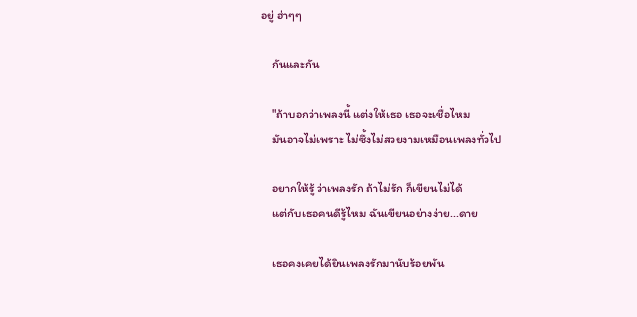อยู่ ฮ่าๆๆ

    กันและกัน

    "ถ้าบอกว่าเพลงนี้ แต่งให้เธอ เธอจะเชื่อไหม
    มันอาจไม่เพราะ ไม่ซึ้งไม่สวยงามเหมือนเพลงทั่วไป

    อยากให้รู้ ว่าเพลงรัก ถ้าไม่รัก ก็เขียนไม่ได้
    แต่กับเธอคนดีรู้ไหม ฉันเขียนอย่างง่าย...ดาย

    เธอคงเคยได้ยินเพลงรักมานับร้อยพัน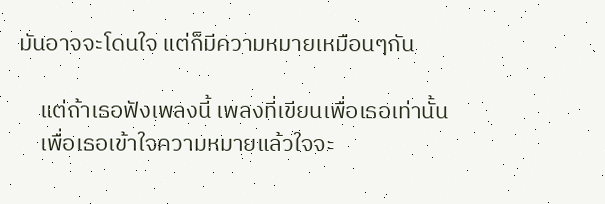มันอาจจะโดนใจ แต่ก็มีความหมายเหมือนๆกัน

    แต่ถ้าเธอฟังเพลงนี้ เพลงที่เขียนเพื่อเธอเท่านั้น
    เพื่อเธอเข้าใจความหมายแล้วใจจะ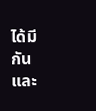ได้มีกันและ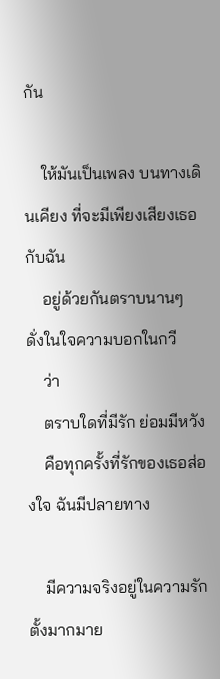กัน

    ให้มันเป็นเพลง บนทางเดินเคียง ที่จะมีเพียงเสียงเธอกับฉัน
    อยู่ด้วยกันตราบนานๆ ดั่งในใจความบอกในกวี
    ว่า
    ตราบใดที่มีรัก ย่อมมีหวัง
    คือทุกครั้งที่รักของเธอส่องใจ ฉันมีปลายทาง

    มีความจริงอยู่ในความรักตั้งมากมาย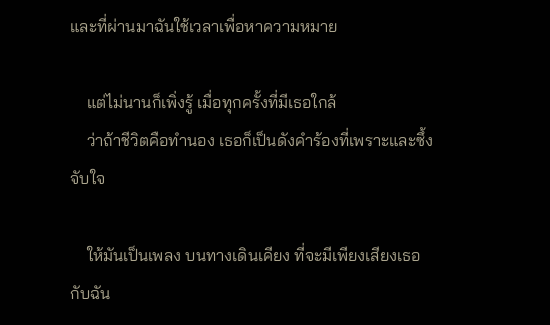และที่ผ่านมาฉันใช้เวลาเพื่อหาความหมาย

    แต่ไม่นานก็เพิ่งรู้ เมื่อทุกครั้งที่มีเธอใกล้
    ว่าถ้าชีวิตคือทำนอง เธอก็เป็นดังคำร้องที่เพราะและซึ้งจับใจ

    ให้มันเป็นเพลง บนทางเดินเคียง ที่จะมีเพียงเสียงเธอกับฉัน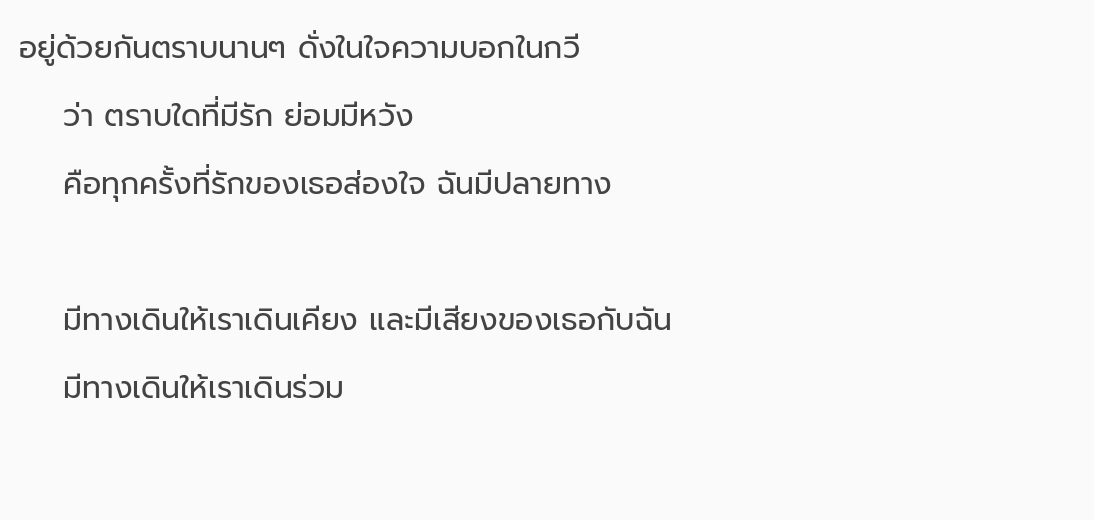อยู่ด้วยกันตราบนานๆ ดั่งในใจความบอกในกวี
    ว่า ตราบใดที่มีรัก ย่อมมีหวัง
    คือทุกครั้งที่รักของเธอส่องใจ ฉันมีปลายทาง

    มีทางเดินให้เราเดินเคียง และมีเสียงของเธอกับฉัน
    มีทางเดินให้เราเดินร่วม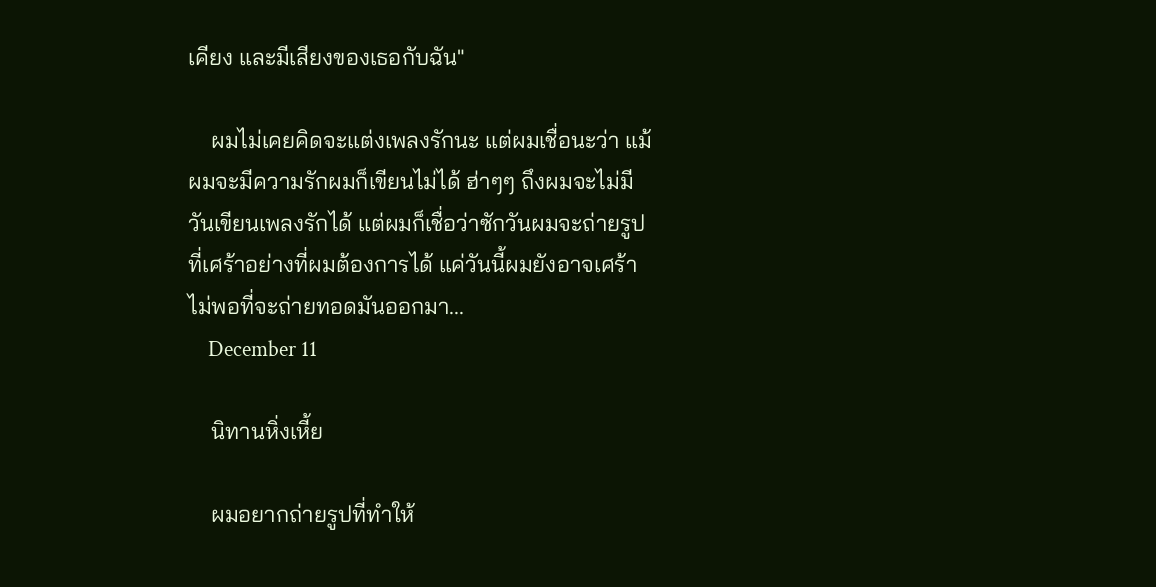เคียง และมีเสียงของเธอกับฉัน"

    ผมไม่เคยคิดจะแต่งเพลงรักนะ แต่ผมเชื่อนะว่า แม้ผมจะมีความรักผมก็เขียนไม่ได้ ฮ่าๆๆ ถึงผมจะไม่มีวันเขียนเพลงรักได้ แต่ผมก็เชื่อว่าซักวันผมจะถ่ายรูปที่เศร้าอย่างที่ผมต้องการได้ แค่วันนี้ผมยังอาจเศร้าไม่พอที่จะถ่ายทอดมันออกมา...
    December 11

    นิทานหิ่งเหี้ย

    ผมอยากถ่ายรูปที่ทำให้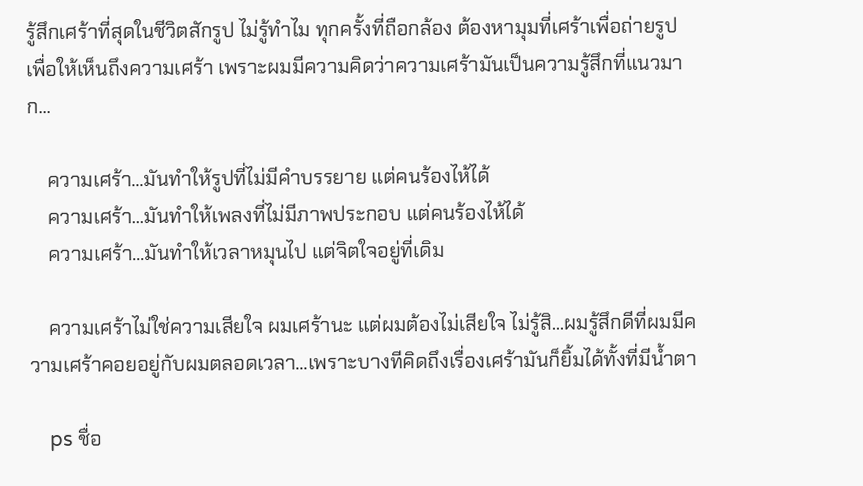รู้สึกเศร้าที่สุดในชีวิตสักรูป ไม่รู้ทำไม ทุกครั้งที่ถือกล้อง ต้องหามุมที่เศร้าเพื่อถ่ายรูป เพื่อให้เห็นถึงความเศร้า เพราะผมมีความคิดว่าความเศร้ามันเป็นความรู้สึกที่แนวมาก...

    ความเศร้า...มันทำให้รูปที่ไม่มีคำบรรยาย แต่คนร้องไห้ได้
    ความเศร้า...มันทำให้เพลงที่ไม่มีภาพประกอบ แต่คนร้องไห้ได้
    ความเศร้า...มันทำให้เวลาหมุนไป แต่จิตใจอยู่ที่เดิม

    ความเศร้าไม่ใช่ความเสียใจ ผมเศร้านะ แต่ผมต้องไม่เสียใจ ไม่รู้สิ...ผมรู้สึกดีที่ผมมีความเศร้าคอยอยู่กับผมตลอดเวลา...เพราะบางทีคิดถึงเรื่องเศร้ามันก็ยิ้มได้ทั้งที่มีน้ำตา

    ps ชื่อ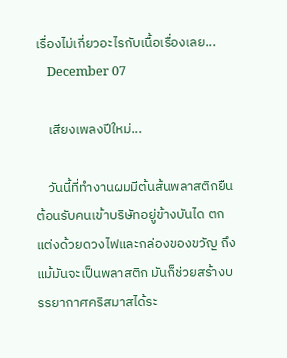เรื่องไม่เกี่ยวอะไรกับเนื้อเรื่องเลย...
    December 07

    เสียงเพลงปีใหม่...

    วันนี้ที่ทำงานผมมีต้นส้นพลาสติกยืนต้อนรับคนเข้าบริษัทอยู่ข้างบันได ตกแต่งด้วยดวงไฟและกล่องของขวัญ ถึงแม้มันจะเป็นพลาสติก มันก็ช่วยสร้างบรรยากาศคริสมาสได้ระ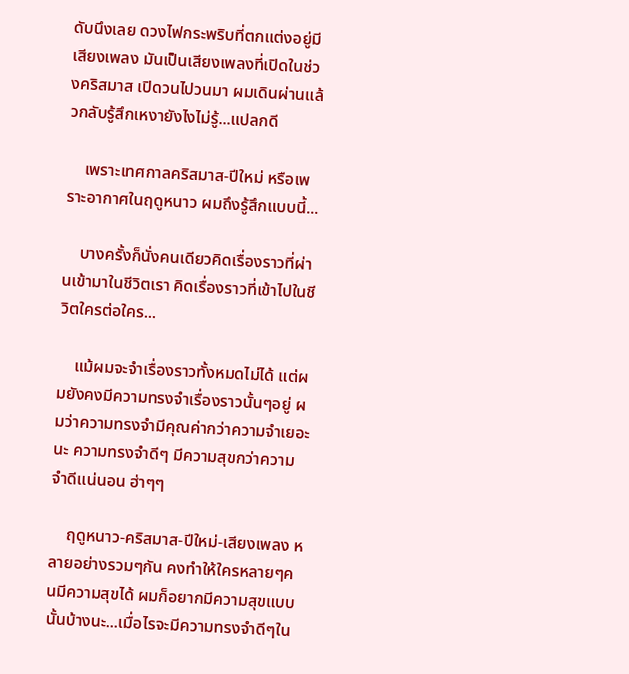ดับนึงเลย ดวงไฟกระพริบที่ตกแต่งอยู่มีเสียงเพลง มันเป็นเสียงเพลงที่เปิดในช่วงคริสมาส เปิดวนไปวนมา ผมเดินผ่านแล้วกลับรู้สึกเหงายังไงไม่รู้...แปลกดี

    เพราะเทศกาลคริสมาส-ปีใหม่ หรือเพราะอากาศในฤดูหนาว ผมถึงรู้สึกแบบนี้...

    บางครั้งก็นั่งคนเดียวคิดเรื่องราวที่ผ่านเข้ามาในชีวิตเรา คิดเรื่องราวที่เข้าไปในชีวิตใครต่อใคร...

    แม้ผมจะจำเรื่องราวทั้งหมดไม่ได้ แต่ผมยังคงมีความทรงจำเรื่องราวนั้นๆอยู่ ผมว่าความทรงจำมีคุณค่ากว่าความจำเยอะนะ ความทรงจำดีๆ มีความสุขกว่าความจำดีแน่นอน ฮ่าๆๆ

    ฤดูหนาว-คริสมาส-ปีใหม่-เสียงเพลง หลายอย่างรวมๆกัน คงทำให้ใครหลายๆคนมีความสุขได้ ผมก็อยากมีความสุขแบบนั้นบ้างนะ...เมื่อไรจะมีความทรงจำดีๆใน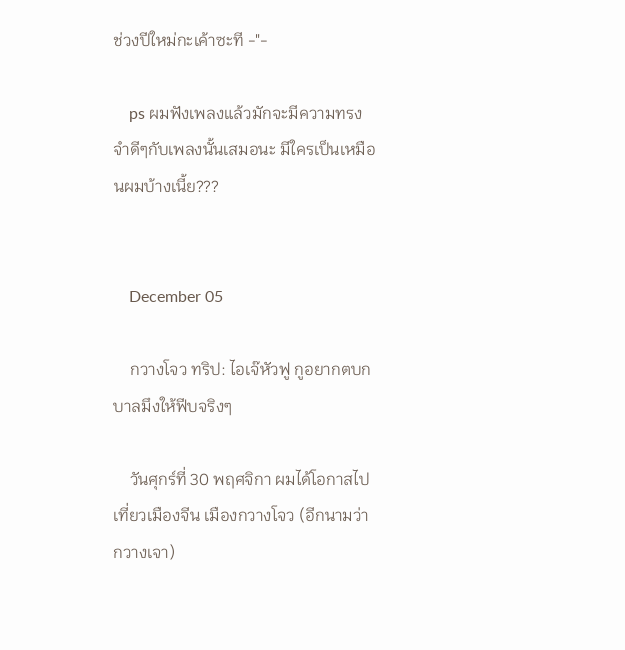ช่วงปีใหม่กะเค้าซะที -"-

    ps ผมฟังเพลงแล้วมักจะมีความทรงจำดีๆกับเพลงนั้นเสมอนะ มีใครเป็นเหมือนผมบ้างเนี้ย???


    December 05

    กวางโจว ทริป: ไอเจ๊หัวฟู กูอยากตบกบาลมึงให้ฟีบจริงๆ

    วันศุกร์ที่ 30 พฤศจิกา ผมได้โอกาสไปเที่ยวเมืองจีน เมืองกวางโจว (อีกนามว่ากวางเจา)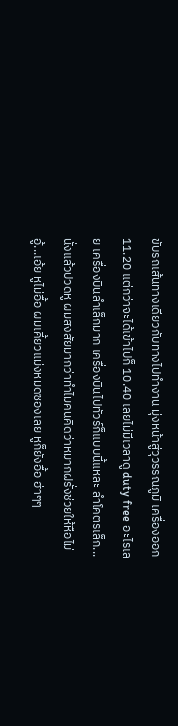ขับรถเส้นทางเดียวกับทางไปทำงาน มุ่งหน้าสู่วุวรรณภูมิ เครื่องออก 11.20 แต่กว่าจะได้เข้าไปก็ 10.40 เลยไม่มีเวลาดู duty free อะไรเลย เครื่องบินลำเล็กมาก เครื่องบินไปทัวร์ก็แบบนี้แหละ ลำโคตรเล็ก...นั่งแล้วปวดหู ผมสงสัยมากว่าทำไมคนคิดว่าหมากฝรั่งช่วยให้หือไม่อู้...เอ้ย หูไม่อื้อ ผมเคี้ยวแม่งหมดซองเลย หูก็ยังอื้อ ฮ่าๆๆ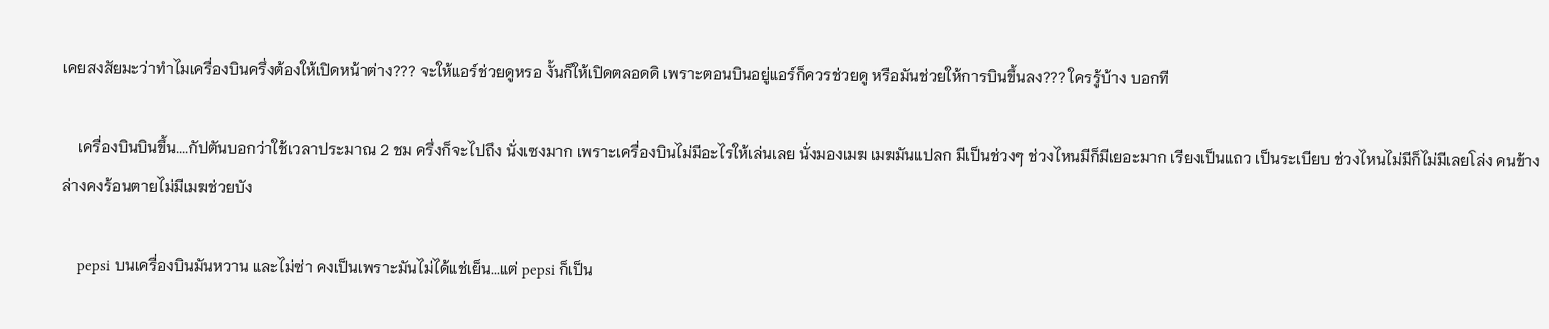เคยสงสัยมะว่าทำไมเครื่องบินครึ่งต้องให้เปิดหน้าต่าง??? จะให้แอร์ช่วยดูหรอ งั้นก็ให้เปิดตลอดดิ เพราะตอนบินอยู่แอร์ก็ควรช่วยดู หรือมันช่วยให้การบินขึ้นลง??? ใครรู้บ้าง บอกที

    เครื่องบินบินขึ้น....กัปตันบอกว่าใช้เวลาประมาณ 2 ชม ครึ่งก็จะไปถึง นั่งเซงมาก เพราะเครื่องบินไม่มีอะไรให้เล่นเลย นั่งมองเมฆ เมฆมันแปลก มีเป็นช่วงๆ ช่วงไหนมีก็มีเยอะมาก เรียงเป็นแถว เป็นระเบียบ ช่วงไหนไม่มีก็ไม่มีเลยโล่ง คนข้างล่างคงร้อนตายไม่มีเมฆช่วยบัง

    pepsi บนเครื่องบินมันหวาน และไม่ซ่า คงเป็นเพราะมันไม่ได้แช่เย็น...แต่ pepsi ก็เป็น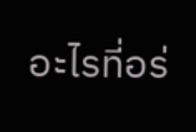อะไรที่อร่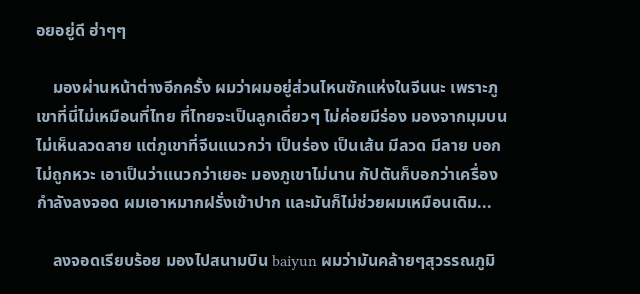อยอยู่ดี ฮ่าๆๆ

    มองผ่านหน้าต่างอีกครั้ง ผมว่าผมอยู่ส่วนไหนซักแห่งในจีนนะ เพราะภูเขาที่นี่ไม่เหมือนที่ไทย ที่ไทยจะเป็นลูกเดี่ยวๆ ไม่ค่อยมีร่อง มองจากมุมบนไม่เห็นลวดลาย แต่ภูเขาที่จีนแนวกว่า เป็นร่อง เป็นเส้น มีลวด มีลาย บอกไม่ถูกหวะ เอาเป็นว่าแนวกว่าเยอะ มองภูเขาไม่นาน กัปตันก็บอกว่าเครื่องกำลังลงจอด ผมเอาหมากฝรั่งเข้าปาก และมันก็ไม่ช่วยผมเหมือนเดิม...

    ลงจอดเรียบร้อย มองไปสนามบิน baiyun ผมว่ามันคล้ายๆสุวรรณภูมิ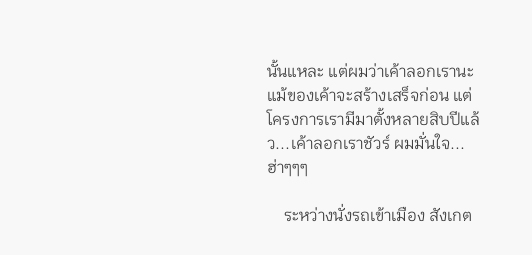นั้นแหละ แต่ผมว่าเค้าลอกเรานะ แม้ของเค้าจะสร้างเสร็จก่อน แต่โครงการเรามีมาตั้งหลายสิบปีแล้ว...เค้าลอกเราชัวร์ ผมมั่นใจ...ฮ่าๆๆๆ

    ระหว่างนั่งรถเข้าเมือง สังเกต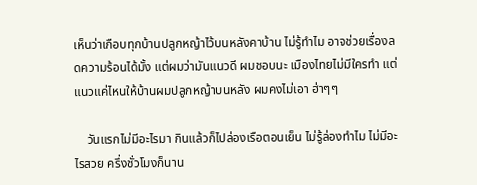เห็นว่าเกือบทุกบ้านปลูกหญ้าไว้บนหลังคาบ้าน ไม่รู้ทำไม อาจช่วยเรื่องลดความร้อนได้มั้ง แต่ผมว่ามันแนวดี ผมชอบนะ เมืองไทยไม่มีใครทำ แต่แนวแค่ไหนให้บ้านผมปลูกหญ้าบนหลัง ผมคงไม่เอา ฮ่าๆๆ

    วันแรกไม่มีอะไรมา กินแล้วก็ไปล่องเรือตอนเย็น ไม่รู้ล่องทำไม ไม่มีอะไรสวย ครึ่งชั่วโมงก็นาน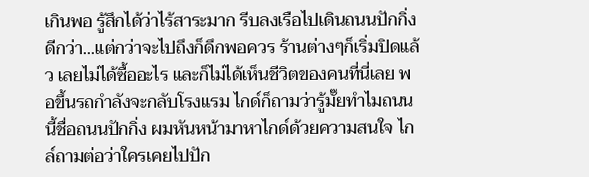เกินพอ รู้สึกได้ว่าไร้สาระมาก รีบลงเรือไปเดินถนนปักกิ่งดีกว่า...แต่กว่าจะไปถึงก็ดึกพอควร ร้านต่างๆก็เริ่มปิดแล้ว เลยไม่ได้ซื้ออะไร และก็ไม่ได้เห็นชีวิตของคนที่นี่เลย พอขึ้นรถกำลังจะกลับโรงแรม ไกด์ก็ถามว่ารู้มั๊ยทำไมถนนนี้ชื่อถนนปักกิ่ง ผมหันหน้ามาหาไกด์ด้วยความสนใจ ไกล์ถามต่อว่าใครเคยไปปัก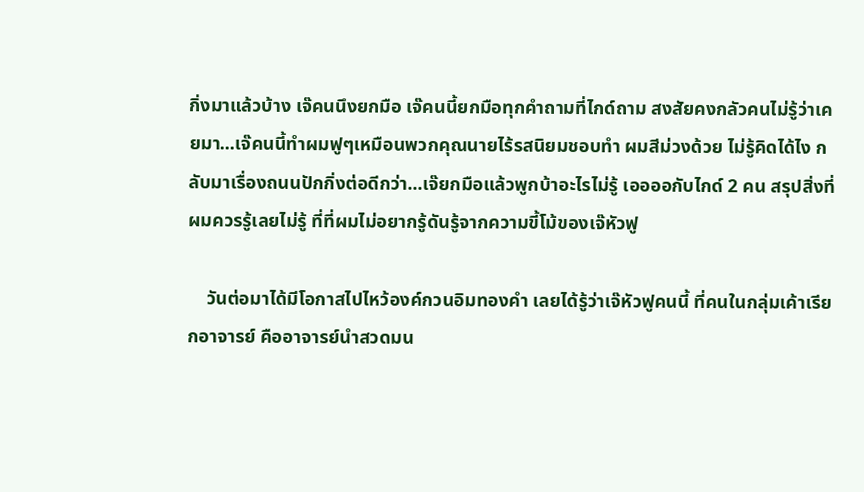กิ่งมาแล้วบ้าง เจ๊คนนึงยกมือ เจ๊คนนี้ยกมือทุกคำถามที่ไกด์ถาม สงสัยคงกลัวคนไม่รู้ว่าเคยมา...เจ๊คนนี้ทำผมฟูๆเหมือนพวกคุณนายไร้รสนิยมชอบทำ ผมสีม่วงด้วย ไม่รู้คิดได้ไง กลับมาเรื่องถนนปักกิ่งต่อดีกว่า...เจ๊ยกมือแล้วพูกบ้าอะไรไม่รู้ เออออกับไกด์ 2 คน สรุปสิ่งที่ผมควรรู้เลยไม่รู้ ที่ที่ผมไม่อยากรู้ดันรู้จากความขี้โม้ของเจ๊หัวฟู

    วันต่อมาได้มีโอกาสไปไหว้องค์กวนอิมทองคำ เลยได้รู้ว่าเจ๊หัวฟูคนนี้ ที่คนในกลุ่มเค้าเรียกอาจารย์ คืออาจารย์นำสวดมน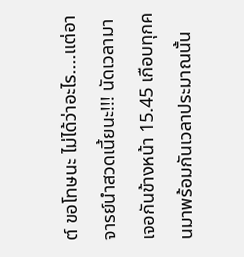ต์ ขอโทษนะ ไม่ได้ว่าอะไร....แต่อาจารย์นำสวดเนี้ยนะ!!! นัดเวลามาเจอกันข้างหน้า 15.45 เกือบทุกคนมาพร้อมกันเวลาประมาณนั้น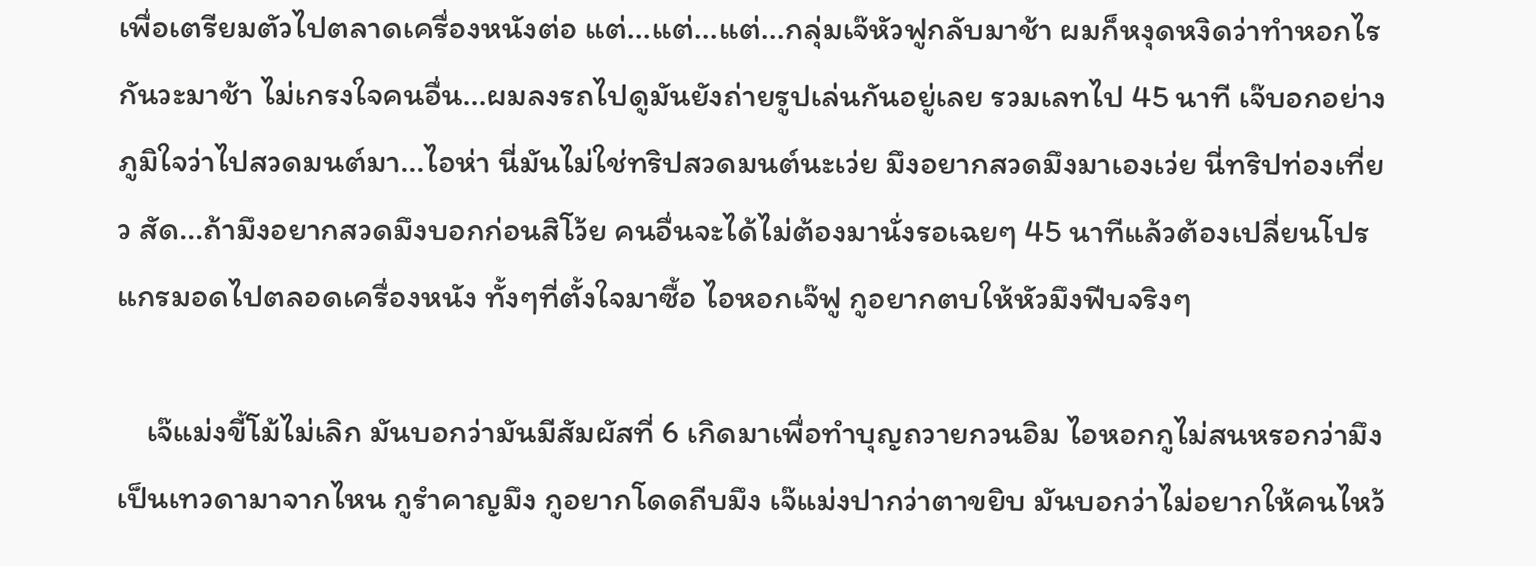เพื่อเตรียมตัวไปตลาดเครื่องหนังต่อ แต่...แต่...แต่...กลุ่มเจ๊หัวฟูกลับมาช้า ผมก็หงุดหงิดว่าทำหอกไรกันวะมาช้า ไม่เกรงใจคนอื่น...ผมลงรถไปดูมันยังถ่ายรูปเล่นกันอยู่เลย รวมเลทไป 45 นาที เจ๊บอกอย่างภูมิใจว่าไปสวดมนต์มา...ไอห่า นี่มันไม่ใช่ทริปสวดมนต์นะเว่ย มึงอยากสวดมึงมาเองเว่ย นี่ทริปท่องเที่ยว สัด...ถ้ามึงอยากสวดมึงบอกก่อนสิโว้ย คนอื่นจะได้ไม่ต้องมานั่งรอเฉยๆ 45 นาทีแล้วต้องเปลี่ยนโปรแกรมอดไปตลอดเครื่องหนัง ทั้งๆที่ตั้งใจมาซื้อ ไอหอกเจ๊ฟู กูอยากตบให้หัวมึงฟีบจริงๆ

    เจ๊แม่งขี้โม้ไม่เลิก มันบอกว่ามันมีสัมผัสที่ 6 เกิดมาเพื่อทำบุญถวายกวนอิม ไอหอกกูไม่สนหรอกว่ามึงเป็นเทวดามาจากไหน กูรำคาญมึง กูอยากโดดถีบมึง เจ๊แม่งปากว่าตาขยิบ มันบอกว่าไม่อยากให้คนไหว้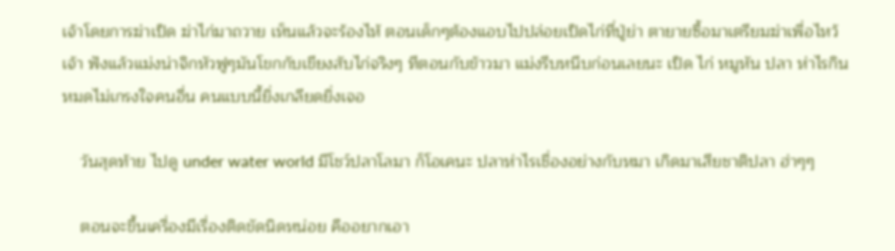เจ้าโดยการฆ่าเป็ด ฆ่าไก่มาถวาย เห็นแล้วจะร้องไห้ ตอนเด็กๆต้องแอบไปปล่อยเป็ดไก่ที่ปู่ย่า ตายายซื้อมาเตรียมฆ่าเพื่อไหว้เจ้า ฟังแล้วแม่งน่าจิกหัวฟูๆมันโขกกับเขียงสับไก่จริงๆ ทีตอนกับข้าวมา แม่งรีบหนีบก่อนเลยนะ เป็ด ไก่ หมูหัน ปลา ห่าไรกินหมดไม่เกรงใจคนอื่น คนแบบนี้ยิ่งเกลียดยิ่งเจอ

    วันสุดท้าย ไปดู under water world มีโชว์ปลาโลมา ก็โอเคนะ ปลาห่าไรเชื่องอย่างกับหมา เกิดมาเสียชาติปลา ฮ่าๆๆ

    ตอนจะขึ้นเครื่องมีเรื่องติดขัดนิดหน่อย คืออยากเอา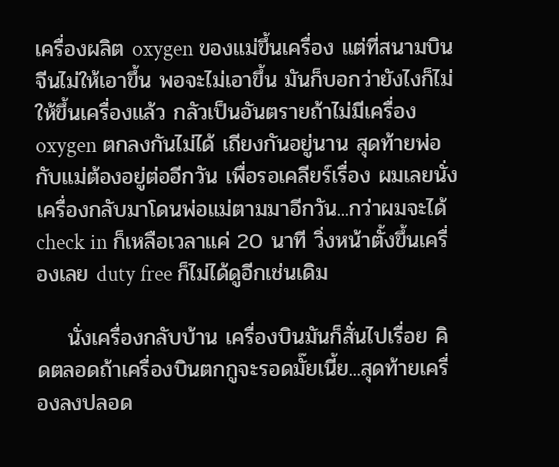เครื่องผลิต oxygen ของแม่ขึ้นเครื่อง แต่ที่สนามบินจีนไม่ให้เอาขึ้น พอจะไม่เอาขึ้น มันก็บอกว่ายังไงก็ไม่ให้ขึ้นเครื่องแล้ว กลัวเป็นอันตรายถ้าไม่มีเครื่อง oxygen ตกลงกันไม่ได้ เถียงกันอยู่นาน สุดท้ายพ่อกับแม่ต้องอยู่ต่ออีกวัน เพื่อรอเคลียร์เรื่อง ผมเลยนั่งเครื่องกลับมาโดนพ่อแม่ตามมาอีกวัน...กว่าผมจะได้ check in ก็เหลือเวลาแค่ 20 นาที วิ่งหน้าตั้งขึ้นเครื่องเลย duty free ก็ไม่ได้ดูอีกเช่นเดิม

    นั่งเครื่องกลับบ้าน เครื่องบินมันก็สั่นไปเรื่อย คิดตลอดถ้าเครื่องบินตกกูจะรอดมั๊ยเนี้ย...สุดท้ายเครื่องลงปลอด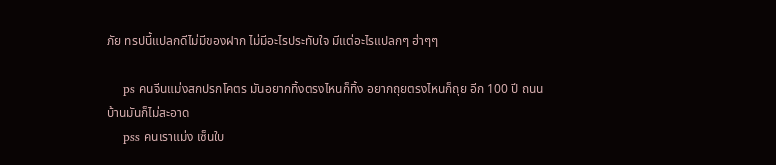ภัย ทรปนี้แปลกดีไม่มีของฝาก ไม่มีอะไรประทับใจ มีแต่อะไรแปลกๆ ฮ่าๆๆ

    ps คนจีนแม่งสกปรกโคตร มันอยากทิ้งตรงไหนก็ทิ้ง อยากถุยตรงไหนก็ถุย อีก 100 ปี ถนนบ้านมันก็ไม่สะอาด
    pss คนเราแม่ง เซ็นใบ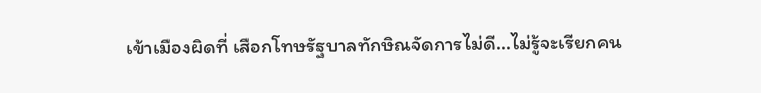เข้าเมืองผิดที่ เสือกโทษรัฐบาลทักษิณจัดการไม่ดี...ไม่รู้จะเรียกคน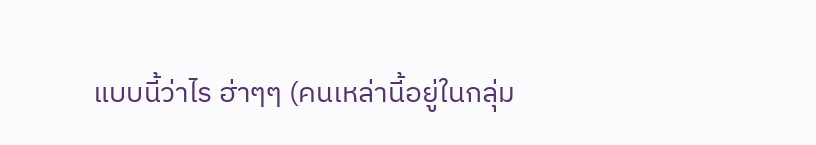แบบนี้ว่าไร ฮ่าๆๆ (คนเหล่านี้อยู่ในกลุ่ม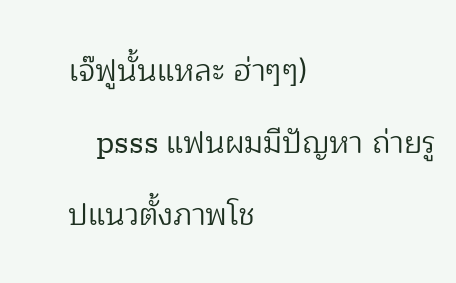เจ๊ฟูนั้นแหละ ฮ่าๆๆ)
    psss แฟนผมมีปัญหา ถ่ายรูปแนวตั้งภาพโช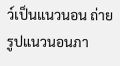ว์เป็นแนวนอน ถ่ายรูปแนวนอนภา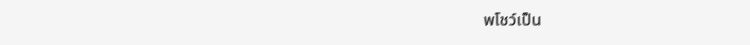พโชว์เป็น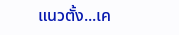แนวตั้ง...เค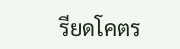รียดโคตร